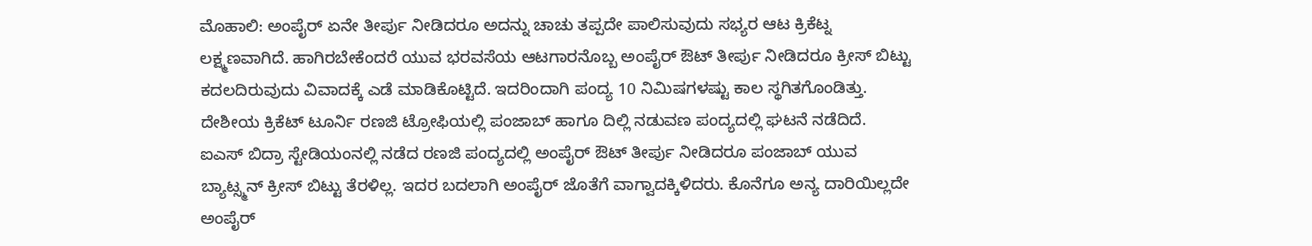ಮೊಹಾಲಿ: ಅಂಪೈರ್ ಏನೇ ತೀರ್ಪು ನೀಡಿದರೂ ಅದನ್ನು ಚಾಚು ತಪ್ಪದೇ ಪಾಲಿಸುವುದು ಸಭ್ಯರ ಆಟ ಕ್ರಿಕೆಟ್ನ ಲಕ್ಷ್ಮಣವಾಗಿದೆ. ಹಾಗಿರಬೇಕೆಂದರೆ ಯುವ ಭರವಸೆಯ ಆಟಗಾರನೊಬ್ಬ ಅಂಪೈರ್ ಔಟ್ ತೀರ್ಪು ನೀಡಿದರೂ ಕ್ರೀಸ್ ಬಿಟ್ಟು ಕದಲದಿರುವುದು ವಿವಾದಕ್ಕೆ ಎಡೆ ಮಾಡಿಕೊಟ್ಟಿದೆ. ಇದರಿಂದಾಗಿ ಪಂದ್ಯ 10 ನಿಮಿಷಗಳಷ್ಟು ಕಾಲ ಸ್ಥಗಿತಗೊಂಡಿತ್ತು. ದೇಶೀಯ ಕ್ರಿಕೆಟ್ ಟೂರ್ನಿ ರಣಜಿ ಟ್ರೋಫಿಯಲ್ಲಿ ಪಂಜಾಬ್ ಹಾಗೂ ದಿಲ್ಲಿ ನಡುವಣ ಪಂದ್ಯದಲ್ಲಿ ಘಟನೆ ನಡೆದಿದೆ. ಐಎಸ್ ಬಿದ್ರಾ ಸ್ಟೇಡಿಯಂನಲ್ಲಿ ನಡೆದ ರಣಜಿ ಪಂದ್ಯದಲ್ಲಿ ಅಂಪೈರ್ ಔಟ್ ತೀರ್ಪು ನೀಡಿದರೂ ಪಂಜಾಬ್ ಯುವ ಬ್ಯಾಟ್ಸ್ಮನ್ ಕ್ರೀಸ್ ಬಿಟ್ಟು ತೆರಳಿಲ್ಲ. ಇದರ ಬದಲಾಗಿ ಅಂಪೈರ್ ಜೊತೆಗೆ ವಾಗ್ವಾದಕ್ಕಿಳಿದರು. ಕೊನೆಗೂ ಅನ್ಯ ದಾರಿಯಿಲ್ಲದೇ ಅಂಪೈರ್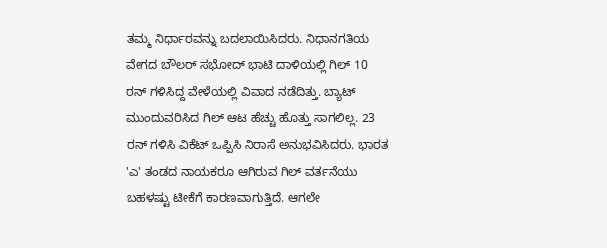ತಮ್ಮ ನಿರ್ಧಾರವನ್ನು ಬದಲಾಯಿಸಿದರು. ನಿಧಾನಗತಿಯ ವೇಗದ ಬೌಲರ್ ಸಭೋದ್ ಭಾಟಿ ದಾಳಿಯಲ್ಲಿ ಗಿಲ್ 10 ರನ್ ಗಳಿಸಿದ್ದ ವೇಳೆಯಲ್ಲಿ ವಿವಾದ ನಡೆದಿತ್ತು. ಬ್ಯಾಟ್ ಮುಂದುವರಿಸಿದ ಗಿಲ್ ಆಟ ಹೆಚ್ಚು ಹೊತ್ತು ಸಾಗಲಿಲ್ಲ. 23 ರನ್ ಗಳಿಸಿ ವಿಕೆಟ್ ಒಪ್ಪಿಸಿ ನಿರಾಸೆ ಅನುಭವಿಸಿದರು. ಭಾರತ 'ಎ' ತಂಡದ ನಾಯಕರೂ ಆಗಿರುವ ಗಿಲ್ ವರ್ತನೆಯು ಬಹಳಷ್ಟು ಟೀಕೆಗೆ ಕಾರಣವಾಗುತ್ತಿದೆ. ಆಗಲೇ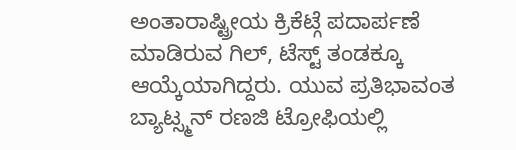ಅಂತಾರಾಷ್ಟ್ರೀಯ ಕ್ರಿಕೆಟ್ಗೆ ಪದಾರ್ಪಣೆ ಮಾಡಿರುವ ಗಿಲ್, ಟೆಸ್ಟ್ ತಂಡಕ್ಕೂ ಆಯ್ಕೆಯಾಗಿದ್ದರು. ಯುವ ಪ್ರತಿಭಾವಂತ ಬ್ಯಾಟ್ಸ್ಮನ್ ರಣಜಿ ಟ್ರೋಫಿಯಲ್ಲಿ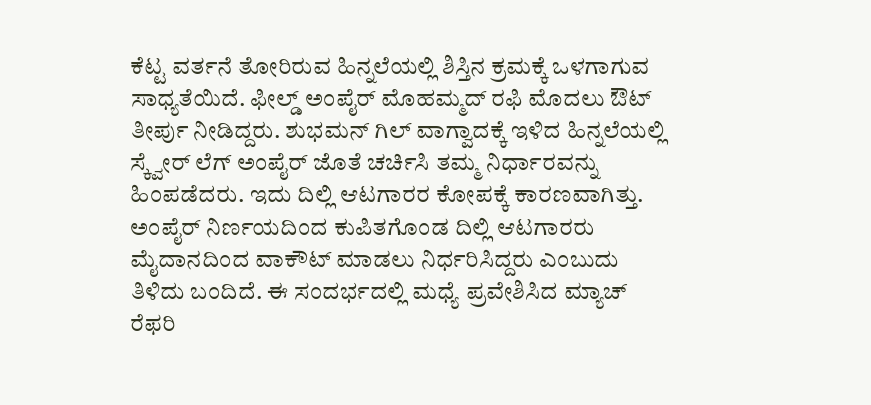ಕೆಟ್ಟ ವರ್ತನೆ ತೋರಿರುವ ಹಿನ್ನಲೆಯಲ್ಲಿ ಶಿಸ್ತಿನ ಕ್ರಮಕ್ಕೆ ಒಳಗಾಗುವ ಸಾಧ್ಯತೆಯಿದೆ. ಫೀಲ್ಡ್ ಅಂಪೈರ್ ಮೊಹಮ್ಮದ್ ರಫಿ ಮೊದಲು ಔಟ್ ತೀರ್ಪು ನೀಡಿದ್ದರು. ಶುಭಮನ್ ಗಿಲ್ ವಾಗ್ವಾದಕ್ಕೆ ಇಳಿದ ಹಿನ್ನಲೆಯಲ್ಲಿ ಸ್ಕ್ವೇರ್ ಲೆಗ್ ಅಂಪೈರ್ ಜೊತೆ ಚರ್ಚಿಸಿ ತಮ್ಮ ನಿರ್ಧಾರವನ್ನು ಹಿಂಪಡೆದರು. ಇದು ದಿಲ್ಲಿ ಆಟಗಾರರ ಕೋಪಕ್ಕೆ ಕಾರಣವಾಗಿತ್ತು. ಅಂಪೈರ್ ನಿರ್ಣಯದಿಂದ ಕುಪಿತಗೊಂಡ ದಿಲ್ಲಿ ಆಟಗಾರರು ಮೈದಾನದಿಂದ ವಾಕೌಟ್ ಮಾಡಲು ನಿರ್ಧರಿಸಿದ್ದರು ಎಂಬುದು ತಿಳಿದು ಬಂದಿದೆ. ಈ ಸಂದರ್ಭದಲ್ಲಿ ಮಧ್ಯೆ ಪ್ರವೇಶಿಸಿದ ಮ್ಯಾಚ್ ರೆಫರಿ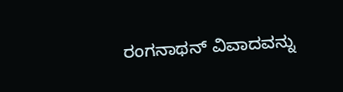ರಂಗನಾಥನ್ ವಿವಾದವನ್ನು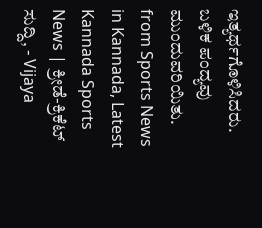ಇತ್ಯರ್ಥಗೊಳಿಸಿದರು. ಬಳಿಕ ಪಂದ್ಯವು ಮುಂದುವರಿಯಿತು.
from Sports News in Kannada, Latest Kannada Sports News | ಕ್ರೀಡೆ-ಕ್ರಿಕೆಟ್ ಸುದ್ದಿ, - Vijaya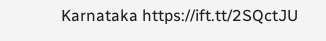Karnataka https://ift.tt/2SQctJU